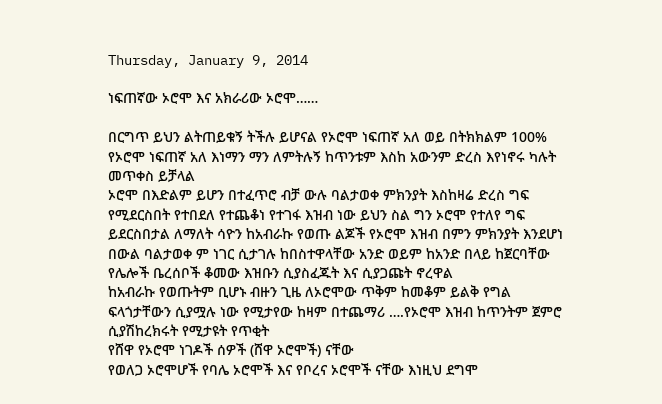Thursday, January 9, 2014

ነፍጠኛው ኦሮሞ እና አክራሪው ኦሮሞ……

በርግጥ ይህን ልትጠይቁኝ ትችሉ ይሆናል የኦሮሞ ነፍጠኛ አለ ወይ በትክክልም 100% የኦሮሞ ነፍጠኛ አለ እነማን ማን ለምትሉኝ ከጥንቱም እስከ አውንም ድረስ እየነኖሩ ካሉት መጥቀስ ይቻላል
ኦሮሞ በእድልም ይሆን በተፈጥሮ ብቻ ውሉ ባልታወቀ ምክንያት እስከዛሬ ድረስ ግፍ የሚደርስበት የተበደለ የተጨቆነ የተገፋ እዝብ ነው ይህን ስል ግን ኦሮሞ የተለየ ግፍ ይደርስበታል ለማለት ሳዮን ከአብራኩ የወጡ ልጆች የኦሮሞ እዝብ በምን ምክንያት እንደሆነ በውል ባልታወቀ ም ነገር ሲታገሉ ከበስተዋላቸው አንድ ወይም ከአንድ በላይ ከጀርባቸው የሌሎች ቤረሰቦች ቆመው እዝቡን ሲያስፈጁት እና ሲያጋጩት ኖረዋል
ከአብራኩ የወጡትም ቢሆኑ ብዙን ጊዜ ለኦሮሞው ጥቅም ከመቆም ይልቅ የግል ፍላጎታቸውን ሲያሟሉ ነው የሚታየው ከዛም በተጨማሪ ….የኦሮሞ እዝብ ከጥንትም ጀምሮ ሲያሽከረክሩት የሚታዩት የጥቂት
የሸዋ የኦሮሞ ነገዶች ሰዎች (ሸዋ ኦሮሞች) ናቸው
የወለጋ ኦሮሞሆች የባሌ ኦሮሞች እና የቦረና ኦሮሞች ናቸው እነዚህ ደግሞ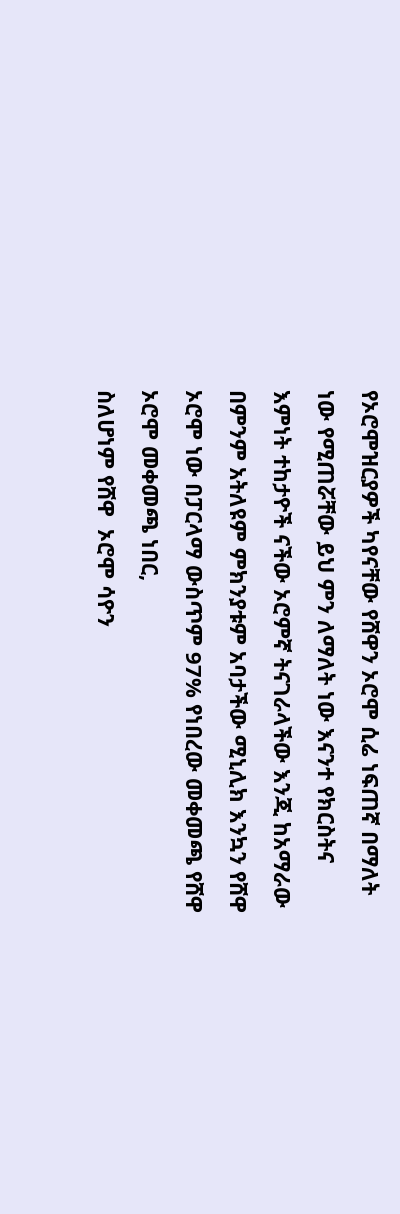የኦሮሞዝርያዎች ካየናቸው የሸዋን ኦሮሞ ሲሬ ነፍጠኛ በማለት ነው የሚጠሯቸው ይህ ምን ለማለት ነው እናንተ የክርስትና እምነት ተከታዮች ናችው ኦሮምኛ ትናገራላችው እንጂ ከአማራው በምንም አትለዩም ምክንያቱም አባታችው ሚኒሊክ እንኳን የሸዋ ኦሮሞ ነው በፓርላማ ውስጥም 97% የነበረው መቀመጫ የሸዋ ኦሮሞ መቀመጫ ነበር,
ስለሆነም የሸዋ  ኦሮሞ ሳዮን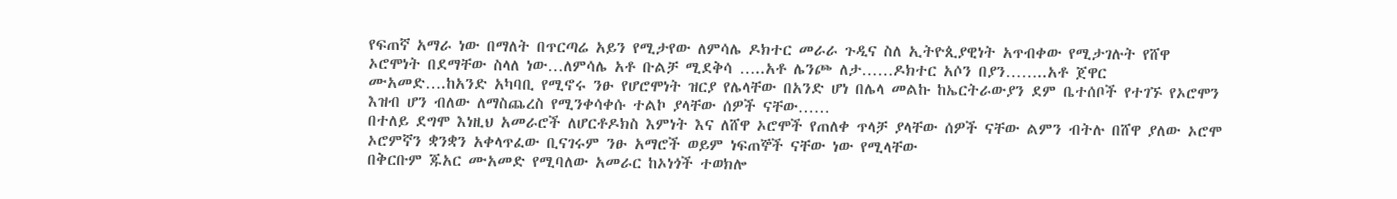የፍጠኛ አማራ ነው በማለት በጥርጣሬ አይን የሚታየው ለምሳሌ ዶክተር መራራ ጉዲና ስለ ኢትዮጲያዊነት አጥብቀው የሚታገሉት የሸዋ ኦሮሞነት በደማቸው ስላለ ነው…ለምሳሌ አቶ ቡልቻ ሚደቅሳ …..አቶ ሌንጮ ለታ……ዶክተር አሶን በያን……..አቶ ጀዋር ሙአመድ….ከአንድ አካባቢ የሚኖሩ ንፁ የሆሮሞነት ዝርያ የሌላቸው በአንድ ሆነ በሌላ መልኩ ከኤርትራውያን ደም ቤተሰቦች የተገኙ የኦሮሞን እዝብ ሆን ብለው ለማስጨረስ የሚንቀሳቀሱ ተልኮ ያላቸው ሰዎች ናቸው……
በተለይ ደግሞ እነዚህ አመራሮች ለሆርቶዶክስ እምነት እና ለሸዋ ኦሮሞች የጠለቀ ጥላቻ ያላቸው ሰዎች ናቸው ልምን ብትሉ በሸዋ ያለው ኦሮሞ ኦሮምኛን ቋንቋን አቀላጥፈው ቢናገሩም ንፁ አማሮች ወይም ነፍጠኞች ናቸው ነው የሚላቸው
በቅርቡም ጁአር ሙአመድ የሚባለው አመራር ከኦነጎች ተወክሎ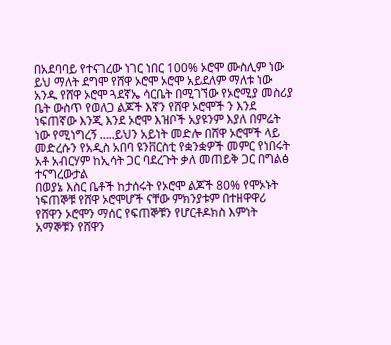በአደባባይ የተናገረው ነገር ነበር 100% ኦሮሞ ሙስሊም ነው ይህ ማለት ደግሞ የሸዋ ኦሮሞ ኦሮሞ አይደለም ማለቱ ነው
አንዱ የሸዋ ኦሮሞ ጓደኛኤ ሳርቤት በሚገኘው የኦሮሚያ መስሪያ ቤት ውስጥ የወለጋ ልጆች እኛን የሸዋ ኦሮሞች ን እንደ ነፍጠኛው እንጂ እንደ ኦሮሞ እዝቦች አያዩንም እያለ በምሬት ነው የሚነግረኝ …..ይህን አይነት መድሎ በሸዋ ኦሮሞች ላይ መድረሱን የአዲስ አበባ ዩንቨርስቲ የቋንቋዎች መምር የነበሩት አቶ አብርሃም ከኢሳት ጋር ባደረጉት ቃለ መጠይቅ ጋር በግልፅ ተናግረውታል
በወያኔ እስር ቤቶች ከታሰሩት የኦሮሞ ልጆች 80% የሞኦኑት ነፍጠኞቹ የሸዋ ኦሮሞሆች ናቸው ምክንያቱም በተዘዋዋሪ የሸዋን ኦሮሞን ማሰር የፍጠኞቹን የሆርቶዶክስ እምነት አማኞቹን የሸዋን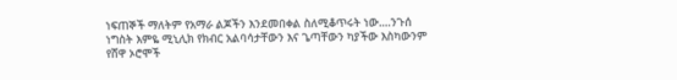ነፍጠኞች ማለትም የአማራ ልጆችን እንደመበቀል ስለሚቆጥሩት ነው….ንጉሰ ነግስት እምዬ ሚኒሊክ የክብር አልባሳታቸውን እና ጌጣቸውን ካያችው እስካውንም የሸዋ ኦሮሞች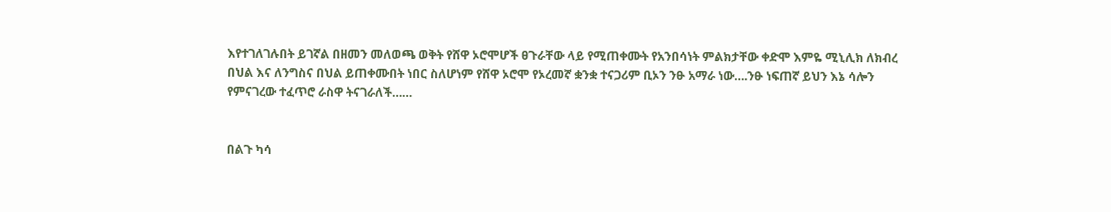እየተገለገሉበት ይገኛል በዘመን መለወጫ ወቅት የሸዋ ኦሮሞሆች ፀጉራቸው ላይ የሚጠቀሙት የአንበሳነት ምልክታቸው ቀድሞ እምዬ ሚኒሊክ ለክብረ በህል እና ለንግስና በህል ይጠቀሙበት ነበር ስለሆነም የሸዋ ኦሮሞ የኦረመኛ ቋንቋ ተናጋሪም ቢኦን ንፁ አማራ ነው….ንፁ ነፍጠኛ ይህን እኔ ሳሎን የምናገረው ተፈጥሮ ራስዋ ትናገራለች……


በልጉ ካሳ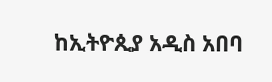ከኢትዮጲያ አዲስ አበባ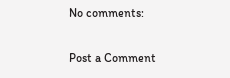No comments:

Post a Comment